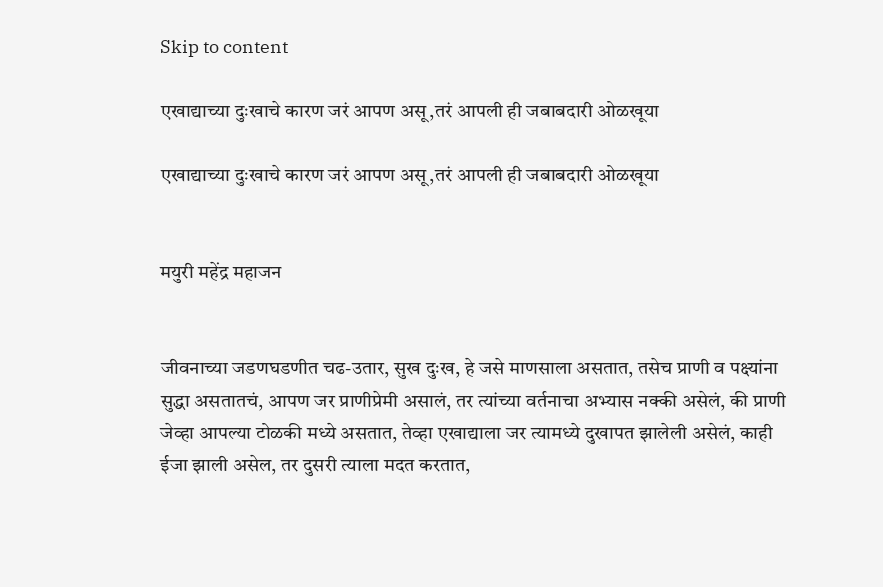Skip to content

एखाद्याच्या दुःखाचे कारण जरं आपण असू,तरं आपली ही जबाबदारी ओळखूया

एखाद्याच्या दुःखाचे कारण जरं आपण असू,तरं आपली ही जबाबदारी ओळखूया


मयुरी महेंद्र महाजन


जीवनाच्या जडणघडणीत चढ-उतार, सुख दुःख, हे जसे माणसाला असतात, तसेच प्राणी व पक्ष्यांना सुद्धा असतातचं, आपण जर प्राणीप्रेमी असालं, तर त्यांच्या वर्तनाचा अभ्यास नक्की असेलं, की प्राणी जेव्हा आपल्या टोळकी मध्ये असतात, तेव्हा एखाद्याला जर त्यामध्ये दुखापत झालेली असेलं, काही ईजा झाली असेल, तर दुसरी त्याला मदत करतात,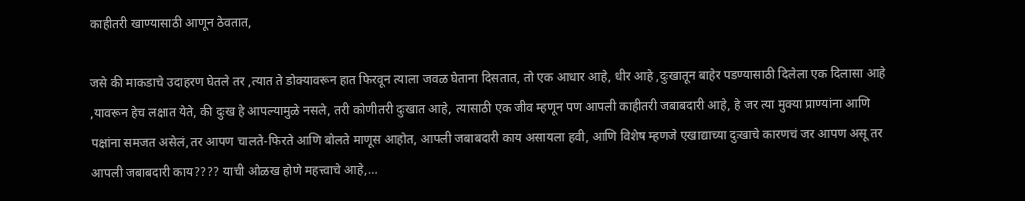काहीतरी खाण्यासाठी आणून ठेवतात,

जसे की माकडाचे उदाहरण घेतले तर ,त्यात ते डोक्यावरून हात फिरवून त्याला जवळ घेताना दिसतात, तो एक आधार आहे, धीर आहे ,दुःखातून बाहेर पडण्यासाठी दिलेला एक दिलासा आहे ,यावरून हेच लक्षात येते, की दुःख हे आपल्यामुळे नसले, तरी कोणीतरी दुःखात आहे, त्यासाठी एक जीव म्हणून पण आपली काहीतरी जबाबदारी आहे, हे जर त्या मुक्या प्राण्यांना आणि पक्षांना समजत असेलं,तर आपण चालते-फिरते आणि बोलते माणूस आहोत, आपली जबाबदारी काय असायला हवी, आणि विशेष म्हणजे एखाद्याच्या दुःखाचे कारणचं जर आपण असू तर आपली जबाबदारी काय???? याची ओळख होणे महत्त्वाचे आहे,…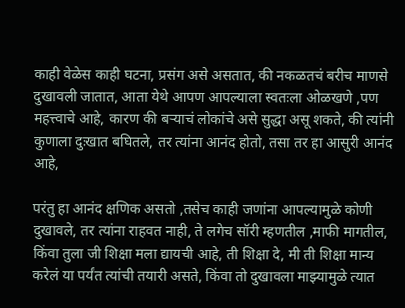काही वेळेस काही घटना, प्रसंग असे असतात, की नकळतचं बरीच माणसे दुखावली जातात, आता येथे आपण आपल्याला स्वतःला ओळखणे ,पण महत्त्वाचे आहे, कारण की बर्‍याचं लोकांचे असे सुद्धा असू शकते, की त्यांनी कुणाला दुःखात बघितले, तर त्यांना आनंद होतो, तसा तर हा आसुरी आनंद आहे,

परंतु हा आनंद क्षणिक असतो ,तसेच काही जणांना आपल्यामुळे कोणी दुखावले, तर त्यांना राहवत नाही, ते लगेच सॉरी म्हणतील ,माफी मागतील, किंवा तुला जी शिक्षा मला द्यायची आहे, ती शिक्षा दे, मी ती शिक्षा मान्य करेलं या पर्यंत त्यांची तयारी असते, किंवा तो दुखावला माझ्यामुळे त्यात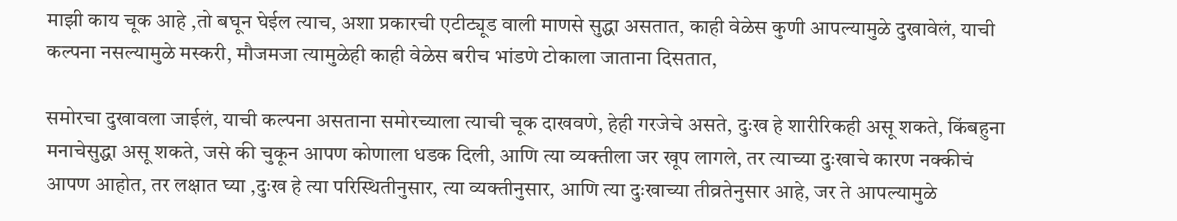माझी काय चूक आहे ,तो बघून घेईल त्याच, अशा प्रकारची एटीट्यूड वाली माणसे सुद्धा असतात, काही वेळेस कुणी आपल्यामुळे दुखावेलं, याची कल्पना नसल्यामुळे मस्करी, मौजमजा त्यामुळेही काही वेळेस बरीच भांडणे टोकाला जाताना दिसतात,

समोरचा दुखावला जाईलं, याची कल्पना असताना समोरच्याला त्याची चूक दाखवणे, हेही गरजेचे असते, दुःख हे शारीरिकही असू शकते, किंबहुना मनाचेसुद्धा असू शकते, जसे की चुकून आपण कोणाला धडक दिली, आणि त्या व्यक्तीला जर खूप लागले, तर त्याच्या दुःखाचे कारण नक्कीचं आपण आहोत, तर लक्षात घ्या ,दुःख हे त्या परिस्थितीनुसार, त्या व्यक्तीनुसार, आणि त्या दुःखाच्या तीव्रतेनुसार आहे, जर ते आपल्यामुळे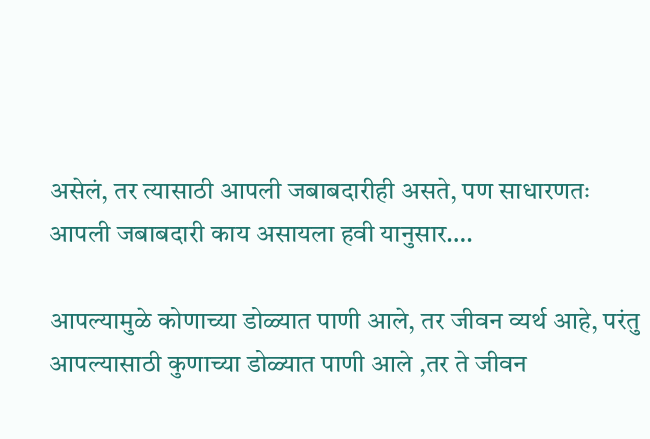असेलं, तर त्यासाठी आपली जबाबदारीही असते, पण साधारणतः आपली जबाबदारी काय असायला हवी यानुसार….

आपल्यामुळे कोणाच्या डोळ्यात पाणी आले, तर जीवन व्यर्थ आहे, परंतु आपल्यासाठी कुणाच्या डोळ्यात पाणी आले ,तर ते जीवन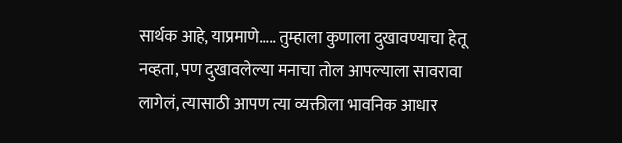सार्थक आहे, याप्रमाणे….. तुम्हाला कुणाला दुखावण्याचा हेतू नव्हता, पण दुखावलेल्या मनाचा तोल आपल्याला सावरावा लागेलं, त्यासाठी आपण त्या व्यक्तीला भावनिक आधार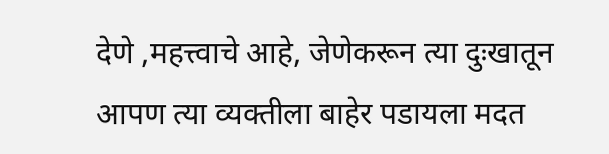देणे ,महत्त्वाचे आहे, जेणेकरून त्या दुःखातून आपण त्या व्यक्तीला बाहेर पडायला मदत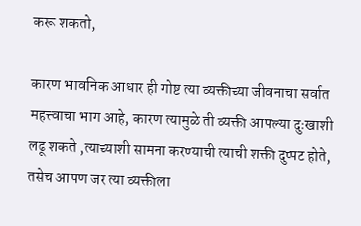करू शकतो,

कारण भावनिक आधार ही गोष्ट त्या व्यक्तीच्या जीवनाचा सर्वात महत्त्वाचा भाग आहे, कारण त्यामुळे ती व्यक्ती आपल्या दुःखाशी लढू शकते ,त्याच्याशी सामना करण्याची त्याची शक्ती दुप्पट होते, तसेच आपण जर त्या व्यक्तीला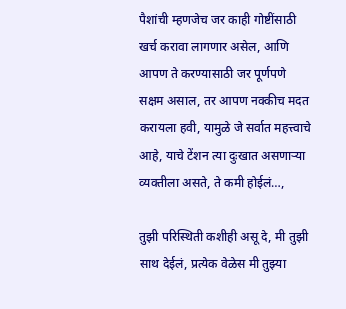पैशांची म्हणजेच जर काही गोष्टींसाठी खर्च करावा लागणार असेल, आणि आपण ते करण्यासाठी जर पूर्णपणे सक्षम असाल, तर आपण नक्कीच मदत करायला हवी, यामुळे जे सर्वात महत्त्वाचे आहे, याचे टेंशन त्या दुःखात असणाऱ्या व्यक्तीला असते, ते कमी होईलं…,

तुझी परिस्थिती कशीही असू दे, मी तुझी साथ देईलं, प्रत्येक वेळेस मी तुझ्या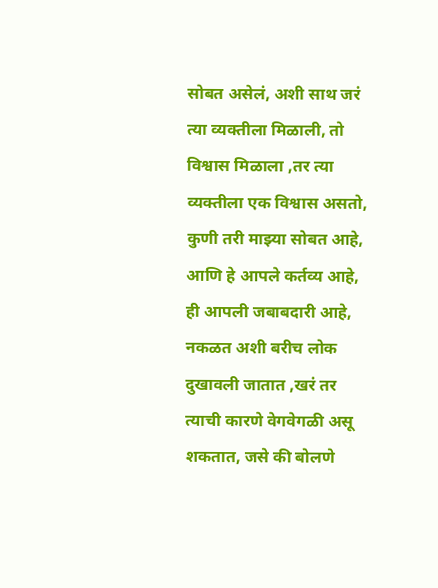सोबत असेलं, अशी साथ जरं त्या व्यक्तीला मिळाली, तो विश्वास मिळाला ,तर त्या व्यक्तीला एक विश्वास असतो, कुणी तरी माझ्या सोबत आहे, आणि हे आपले कर्तव्य आहे, ही आपली जबाबदारी आहे, नकळत अशी बरीच लोक दुखावली जातात ,खरं तर त्याची कारणे वेगवेगळी असू शकतात, जसे की बोलणे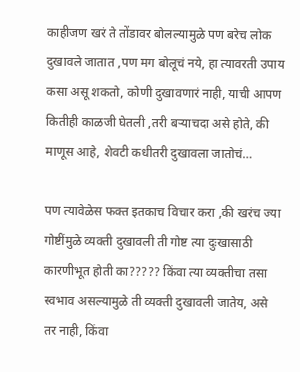काहीजण खरं ते तोंडावर बोलल्यामुळे पण बरेच लोक दुखावले जातात ,पण मग बोलूचं नये, हा त्यावरती उपाय कसा असू शकतो, कोणी दुखावणारं नाही, याची आपण कितीही काळजी घेतली ,तरी बऱ्याचदा असे होते, की माणूस आहे, शेवटी कधीतरी दुखावला जातोचं…

पण त्यावेळेस फक्त इतकाच विचार करा ,की खरंच ज्या गोष्टींमुळे व्यक्ती दुखावली ती गोष्ट त्या दुःखासाठी कारणीभूत होती का????? किंवा त्या व्यक्तीचा तसा स्वभाव असल्यामुळे ती व्यक्ती दुखावली जातेय, असे तर नाही, किंवा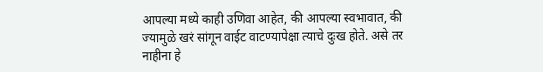आपल्या मध्ये काही उणिवा आहेत, की आपल्या स्वभावात, की ज्यामुळे खरं सांगून वाईट वाटण्यापेक्षा त्याचे दुःख होते. असे तर नाहीना हे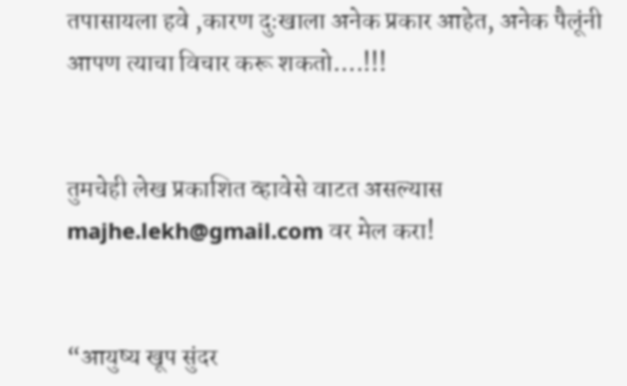तपासायला हवे ,कारण दुःखाला अनेक प्रकार आहेत, अनेक पैलूंनी आपण त्याचा विचार करू शकतो….!!!


तुमचेही लेख प्रकाशित व्हावेसे वाटत असल्यास majhe.lekh@gmail.com वर मेल करा!


“आयुष्य खूप सुंदर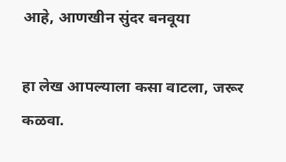आहे, आणखीन सुंदर बनवूया

हा लेख आपल्याला कसा वाटला, जरूर कळवा.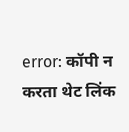error: कॉपी न करता थेट लिंक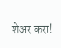शेअर करा!